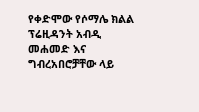የቀድሞው የሶማሌ ክልል ፕሬዚዳንት አብዲ መሐመድ እና ግብረአበሮቻቸው ላይ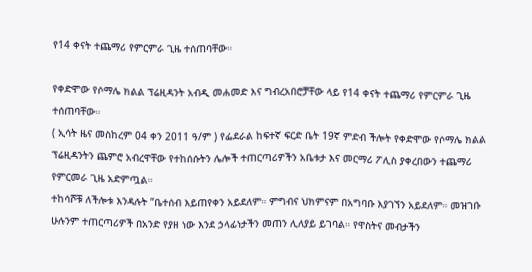የ14 ቀናት ተጨማሪ የምርምራ ጊዜ ተሰጠባቸው።

የቀድሞው የሶማሌ ክልል ፕሬዚዳንት አብዲ መሐመድ እና ግብረአበሮቻቸው ላይ የ14 ቀናት ተጨማሪ የምርምራ ጊዜ ተሰጠባቸው።
( ኢሳት ዜና መስከረም 04 ቀን 2011 ዓ/ም ) የፌደራል ከፍተኛ ፍርድ ቤት 19ኛ ምድብ ችሎት የቀድሞው የሶማሌ ክልል ፕሬዚዳንትን ጨምሮ አብረዋቸው የተከሰሱትን ሌሎች ተጠርጣሪዎችን አቤቱታ እና መርማሪ ፖሊስ ያቀረበውን ተጨማሪ የምርመራ ጊዜ አድምጧል።
ተከሳሾቹ ለችሎቱ እንዳሉት ”ቤተሰብ እይጠየቀን አይደለም። ምግብና ህክምናም በአግባቡ እያገኘን አይደለም። መዝገቡ ሁሉንም ተጠርጣሪዎች በአንድ የያዘ ነው እንደ ኃላፊነታችን መጠን ሊለያይ ይገባል። የዋስትና መብታችን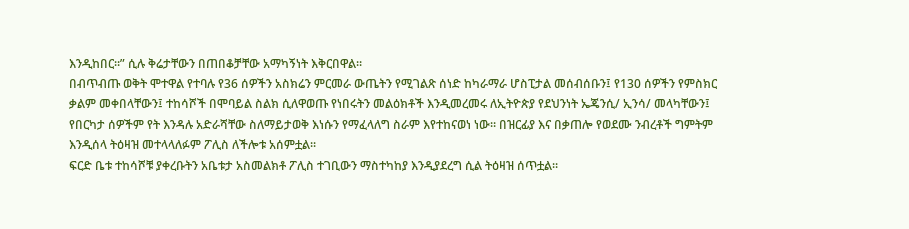እንዲከበር።” ሲሉ ቅሬታቸውን በጠበቆቻቸው አማካኝነት እቅርበዋል።
በብጥብጡ ወቅት ሞተዋል የተባሉ የ36 ሰዎችን አስክሬን ምርመራ ውጤትን የሚገልጽ ሰነድ ከካራማራ ሆስፒታል መሰብሰቡን፤ የ130 ሰዎችን የምስክር ቃልም መቀበላቸውን፤ ተከሳሾች በሞባይል ስልክ ሲለዋወጡ የነበሩትን መልዕክቶች እንዲመረመሩ ለኢትዮጵያ የደህንነት ኤጄንሲ/ ኢንሳ/ መላካቸውን፤ የበርካታ ሰዎችም የት እንዳሉ አድራሻቸው ስለማይታወቅ እነሱን የማፈላለግ ስራም እየተከናወነ ነው። በዝርፊያ እና በቃጠሎ የወደሙ ንብረቶች ግምትም እንዲሰላ ትዕዛዝ መተላላለፉም ፖሊስ ለችሎቱ አሰምቷል፡፡
ፍርድ ቤቱ ተከሳሾቹ ያቀረቡትን አቤቱታ አስመልክቶ ፖሊስ ተገቢውን ማስተካከያ እንዲያደረግ ሲል ትዕዛዝ ሰጥቷል።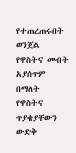የተጠረጠሩበት ወንጀል የዋስትና መብት አያሰጥም በማለት የዋስትና ጥያቄያቸውን ውድቅ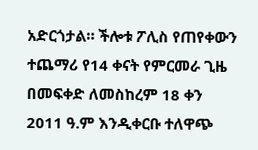አድርጎታል። ችሎቱ ፖሊስ የጠየቀውን ተጨማሪ የ14 ቀናት የምርመራ ጊዜ በመፍቀድ ለመስከረም 18 ቀን 2011 ዓ.ም እንዲቀርቡ ተለዋጭ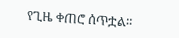የጊዜ ቀጠሮ ሰጥቷል።